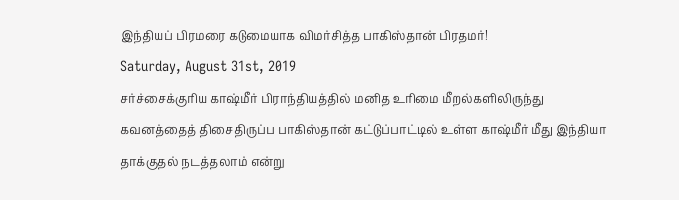இந்தியப் பிரமரை கடுமையாக விமர்சித்த பாகிஸ்தான் பிரதமர்!
Saturday, August 31st, 2019
சர்ச்சைக்குரிய காஷ்மீர் பிராந்தியத்தில் மனித உரிமை மீறல்களிலிருந்து கவனத்தைத் திசைதிருப்ப பாகிஸ்தான் கட்டுப்பாட்டில் உள்ள காஷ்மீர் மீது இந்தியா தாக்குதல் நடத்தலாம் என்று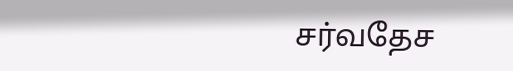சர்வதேச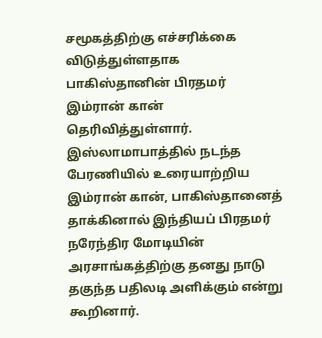சமூகத்திற்கு எச்சரிக்கை விடுத்துள்ளதாக பாகிஸ்தானின் பிரதமர் இம்ரான் கான் தெரிவித்துள்ளார்.
இஸ்லாமாபாத்தில் நடந்த பேரணியில் உரையாற்றிய இம்ரான் கான், பாகிஸ்தானைத் தாக்கினால் இந்தியப் பிரதமர் நரேந்திர மோடியின் அரசாங்கத்திற்கு தனது நாடு தகுந்த பதிலடி அளிக்கும் என்று கூறினார்.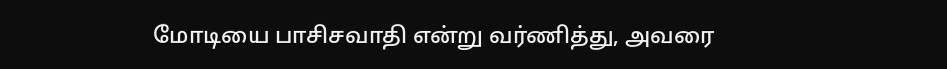மோடியை பாசிசவாதி என்று வர்ணித்து, அவரை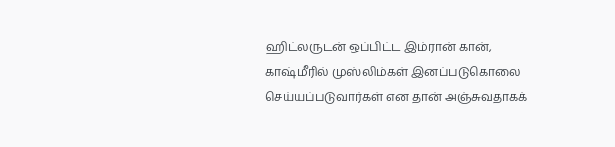ஹிட்லருடன் ஒப்பிட்ட இம்ரான் கான், காஷ்மீரில் முஸ்லிம்கள் இனப்படுகொலை செய்யப்படுவார்கள் என தான் அஞ்சுவதாகக்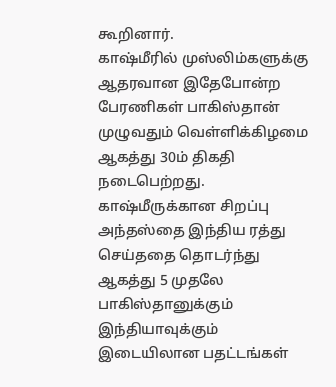கூறினார்.
காஷ்மீரில் முஸ்லிம்களுக்கு ஆதரவான இதேபோன்ற பேரணிகள் பாகிஸ்தான் முழுவதும் வெள்ளிக்கிழமை ஆகத்து 30ம் திகதி நடைபெற்றது. காஷ்மீருக்கான சிறப்பு அந்தஸ்தை இந்திய ரத்து செய்ததை தொடர்ந்து ஆகத்து 5 முதலே பாகிஸ்தானுக்கும் இந்தியாவுக்கும் இடையிலான பதட்டங்கள்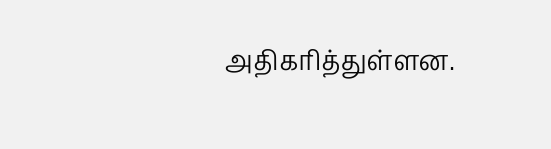அதிகரித்துள்ளன.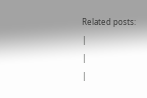Related posts:
|
|
|